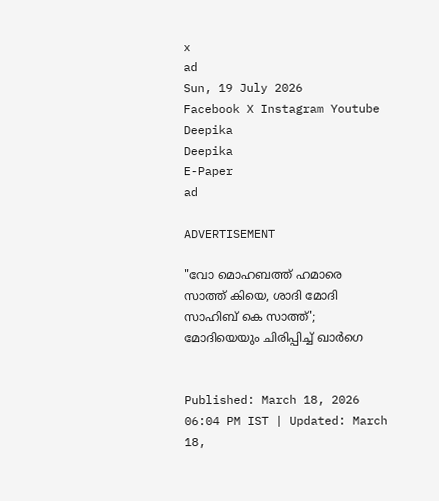x
ad
Sun, 19 July 2026
Facebook X Instagram Youtube
Deepika
Deepika
E-Paper
ad

ADVERTISEMENT

"വോ മൊഹബത്ത് ഹമാരെ സാത്ത് കിയെ, ശാദി മോദി സാഹിബ് കെ സാത്ത്'; മോദിയെയും ചിരിപ്പിച്ച് ഖാർഗെ


Published: March 18, 2026 06:04 PM IST | Updated: March 18,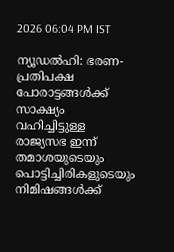2026 06:04 PM IST

ന്യൂഡൽഹി: ഭരണ-പ്രതിപക്ഷ പോരാട്ടങ്ങൾക്ക് സാക്ഷ്യം വഹിച്ചിട്ടുള്ള രാജ്യസഭ ഇന്ന് തമാശയുടെയും പൊട്ടിച്ചിരികളുടെയും നിമിഷങ്ങൾക്ക്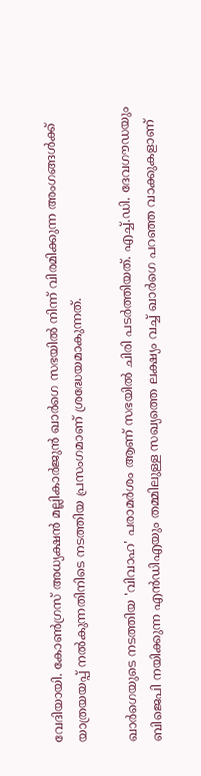വേദിയായി. കോൺഗ്രസ് അധ്യക്ഷൻ മല്ലികാർജുൻ ഖാർഗെ സഭയിൽ നിന്ന് വിരമിക്കുന്ന അംഗങ്ങൾക്ക് യാത്രയയപ്പ് നൽകുന്നതിനിടെ നടത്തിയ പ്രസംഗമാണ് ശ്രദ്ധേയമാകുന്നത്.

ഖാർഗെയുടെ നടത്തിയ 'വിവാഹ' പരാമർശം ആണ് സഭയിൽ ചിരി പടർത്തിയത്. എച്ച്.ഡി. ദേവഗൗഡയും ബിജെപി നയിക്കുന്ന എൻഡിഎയും തമ്മിലുള്ള സഖ്യത്തെ ലക്ഷ്യം വച്ച് ഖാർഗെ പറഞ്ഞ വാക്കുകളാണ്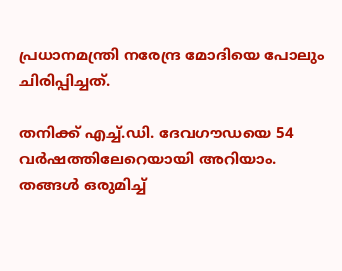പ്രധാനമന്ത്രി നരേന്ദ്ര മോദിയെ പോലും ചിരിപ്പിച്ചത്.

തനിക്ക് എച്ച്.ഡി. ദേവഗൗഡയെ 54 വർഷത്തിലേറെയായി അറിയാം. തങ്ങൾ ഒരുമിച്ച്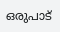ഒരുപാട്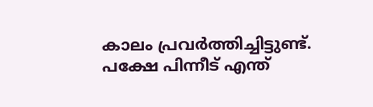കാലം പ്രവർത്തിച്ചിട്ടുണ്ട്. പക്ഷേ പിന്നീട് എന്ത്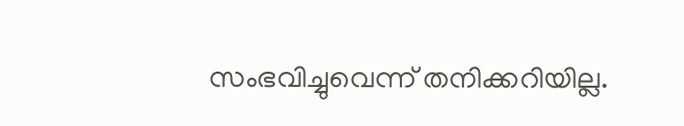സംഭവിച്ചുവെന്ന് തനിക്കറിയില്ല.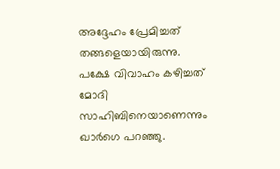അദ്ദേഹം പ്രേമിച്ചത് തങ്ങളെയായിരുന്നു. പക്ഷേ വിവാഹം കഴിച്ചത് മോദി സാഹിബിനെയാണെന്നും ഖാർഗെ പറഞ്ഞു.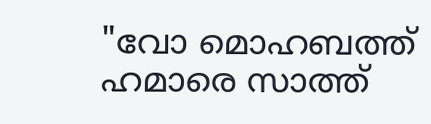"വോ മൊഹബത്ത് ഹമാരെ സാത്ത്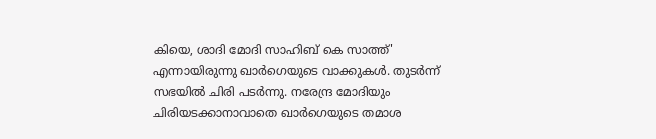കിയെ, ശാദി മോദി സാഹിബ് കെ സാത്ത്' എന്നായിരുന്നു ഖാർഗെയുടെ വാക്കുകൾ. തുടർന്ന് സഭയിൽ ചിരി പടർന്നു. നരേന്ദ്ര മോദിയും ചിരിയടക്കാനാവാതെ ഖാർഗെയുടെ തമാശ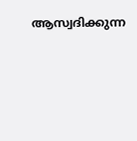ആസ്വദിക്കുന്ന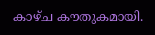കാഴ്ച കൗതുകമായി.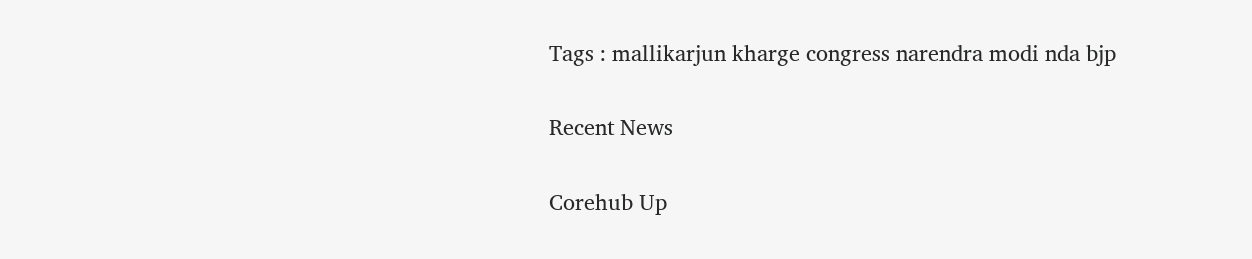Tags : mallikarjun kharge congress narendra modi nda bjp

Recent News

Corehub Up